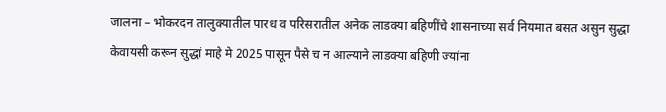जालना – भोकरदन तालुक्यातील पारध व परिसरातील अनेक लाडक्या बहिणींचे शासनाच्या सर्व नियमात बसत असुन सुद्धा केवायसी करून सुद्धां माहे मे 2025 पासून पैसे च न आल्याने लाडक्या बहिणी ज्यांना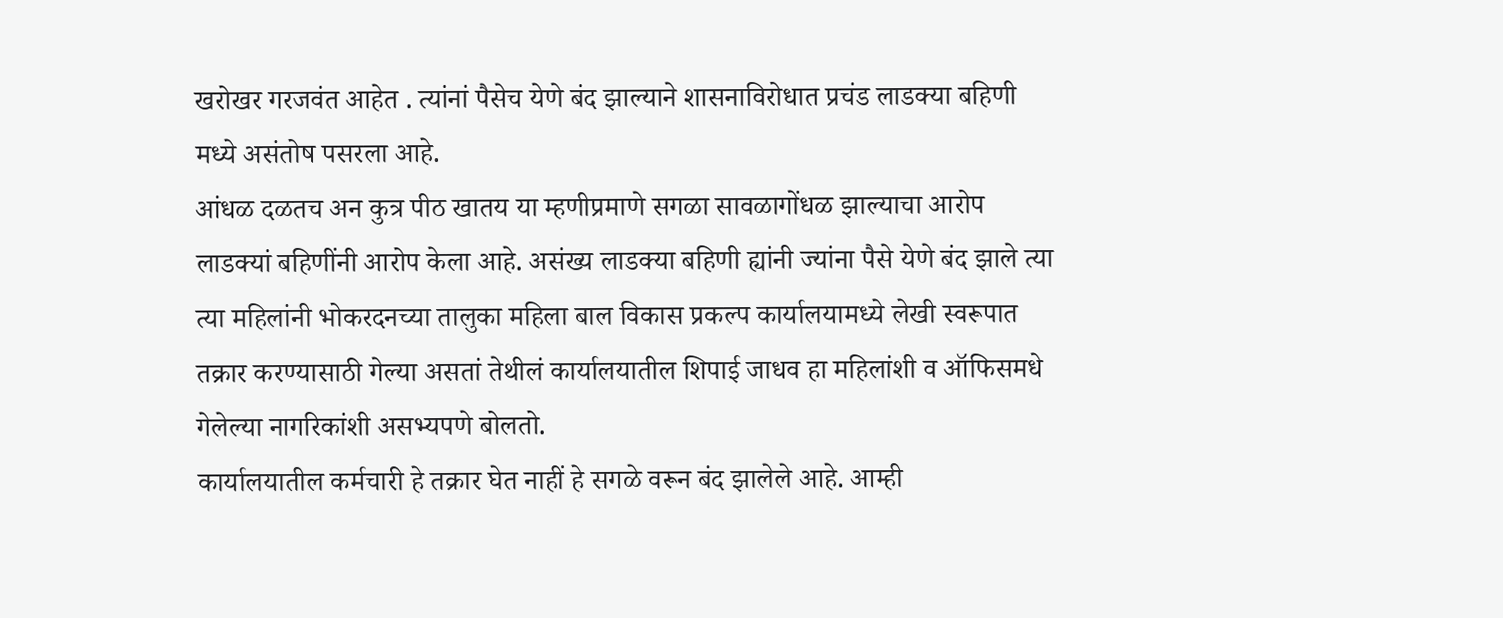खरोखर गरजवंत आहेत . त्यांनां पैसेच येणे बंद झाल्याने शासनाविरोधात प्रचंड लाडक्या बहिणी मध्ये असंतोष पसरला आहे.
आंधळ दळतच अन कुत्र पीठ खातय या म्हणीप्रमाणे सगळा सावळागोंधळ झाल्याचा आरोप लाडक्यां बहिणींनी आरोप केला आहे. असंख्य लाडक्या बहिणी ह्यांनी ज्यांना पैसे येणे बंद झाले त्या त्या महिलांनी भोकरदनच्या तालुका महिला बाल विकास प्रकल्प कार्यालयामध्ये लेखी स्वरूपात तक्रार करण्यासाठी गेल्या असतां तेथीलं कार्यालयातील शिपाई जाधव हा महिलांशी व ऑफिसमधे गेलेल्या नागरिकांशी असभ्यपणे बोलतो.
कार्यालयातील कर्मचारी हे तक्रार घेत नाहीं हे सगळे वरून बंद झालेले आहे. आम्ही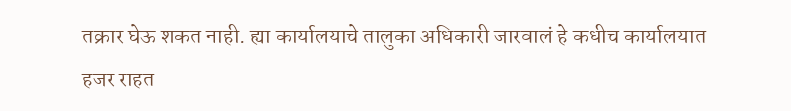तक्रार घेऊ शकत नाही. ह्या कार्यालयाचे तालुका अधिकारी जारवालं हे कधीच कार्यालयात हजर राहत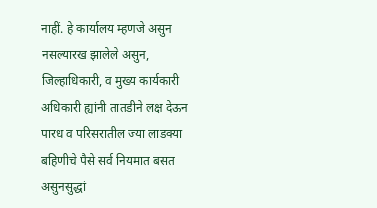नाहीं. हे कार्यालय म्हणजे असुन नसल्यारख झालेले असुन, जिल्हाधिकारी, व मुख्य कार्यकारी अधिकारी ह्यांनी तातडीने लक्ष देऊन पारध व परिसरातील ज्या लाडक्या बहिणीचे पैसे सर्व नियमात बसत असुनसुद्धां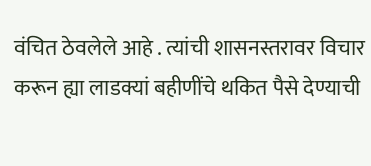वंचित ठेवलेले आहे . त्यांची शासनस्तरावर विचार करून ह्या लाडक्यां बहीणींचे थकित पैसे देण्याची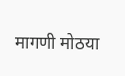मागणी मोठया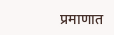प्रमाणात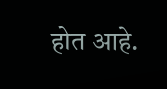होत आहे.